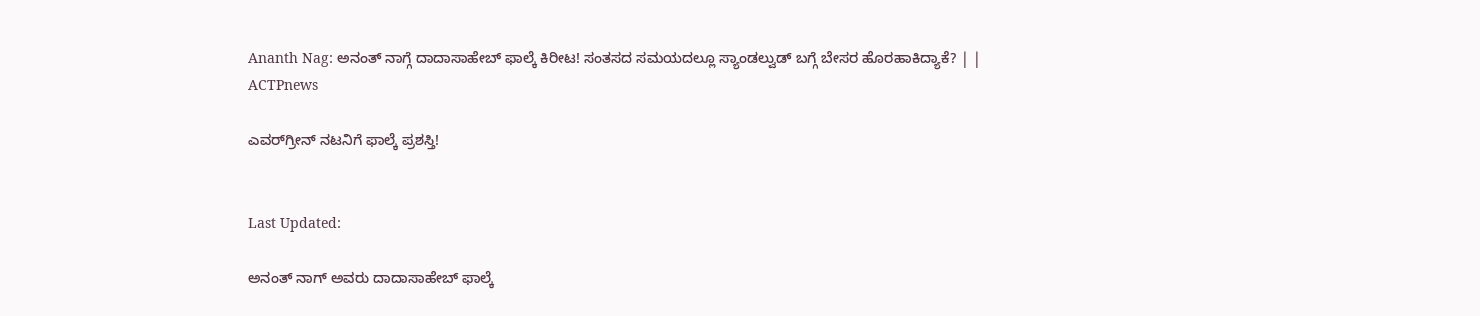Ananth Nag: ಅನಂತ್ ನಾಗ್ಗೆ ದಾದಾಸಾಹೇಬ್ ಫಾಲ್ಕೆ ಕಿರೀಟ! ಸಂತಸದ ಸಮಯದಲ್ಲೂ ಸ್ಯಾಂಡಲ್ವುಡ್ ಬಗ್ಗೆ ಬೇಸರ ಹೊರಹಾಕಿದ್ಯಾಕೆ? | | ACTPnews

ಎವರ್‌ಗ್ರೀನ್‌ ನಟನಿಗೆ ಫಾಲ್ಕೆ ಪ್ರಶಸ್ತಿ!


Last Updated:

ಅನಂತ್‌ ನಾಗ್ ಅವರು ದಾದಾಸಾಹೇಬ್ ಫಾಲ್ಕೆ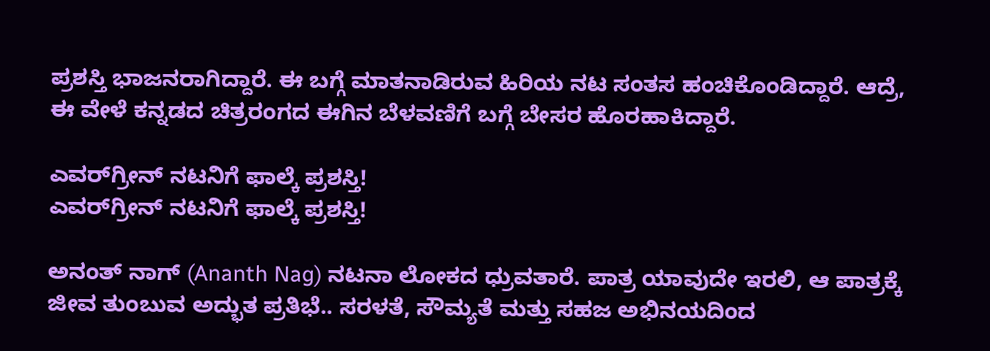ಪ್ರಶಸ್ತಿ ಭಾಜನರಾಗಿದ್ದಾರೆ. ಈ ಬಗ್ಗೆ ಮಾತನಾಡಿರುವ ಹಿರಿಯ ನಟ ಸಂತಸ ಹಂಚಿಕೊಂಡಿದ್ದಾರೆ. ಆದ್ರೆ, ಈ ವೇಳೆ ಕನ್ನಡದ ಚಿತ್ರರಂಗದ ಈಗಿನ ಬೆಳವಣಿಗೆ ಬಗ್ಗೆ ಬೇಸರ ಹೊರಹಾಕಿದ್ದಾರೆ.

ಎವರ್‌ಗ್ರೀನ್‌ ನಟನಿಗೆ ಫಾಲ್ಕೆ ಪ್ರಶಸ್ತಿ!
ಎವರ್‌ಗ್ರೀನ್‌ ನಟನಿಗೆ ಫಾಲ್ಕೆ ಪ್ರಶಸ್ತಿ!

ಅನಂತ್‌ ನಾಗ್‌ (Ananth Nag) ನಟನಾ ಲೋಕದ ಧ್ರುವತಾರೆ. ಪಾತ್ರ ಯಾವುದೇ ಇರಲಿ, ಆ ಪಾತ್ರಕ್ಕೆ ಜೀವ ತುಂಬುವ ಅದ್ಭುತ ಪ್ರತಿಭೆ.. ಸರಳತೆ, ಸೌಮ್ಯತೆ ಮತ್ತು ಸಹಜ ಅಭಿನಯದಿಂದ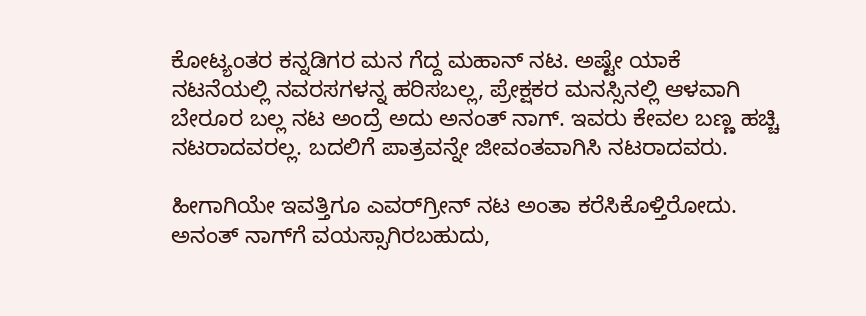ಕೋಟ್ಯಂತರ ಕನ್ನಡಿಗರ ಮನ ಗೆದ್ದ ಮಹಾನ್‌ ನಟ. ಅಷ್ಟೇ ಯಾಕೆ ನಟನೆಯಲ್ಲಿ ನವರಸಗಳನ್ನ ಹರಿಸಬಲ್ಲ, ಪ್ರೇಕ್ಷಕರ ಮನಸ್ಸಿನಲ್ಲಿ ಆಳವಾಗಿ ಬೇರೂರ ಬಲ್ಲ ನಟ ಅಂದ್ರೆ ಅದು ಅನಂತ್‌ ನಾಗ್‌. ಇವರು ಕೇವಲ ಬಣ್ಣ ಹಚ್ಚಿ ನಟರಾದವರಲ್ಲ. ಬದಲಿಗೆ ಪಾತ್ರವನ್ನೇ ಜೀವಂತವಾಗಿಸಿ ನಟರಾದವರು.

ಹೀಗಾಗಿಯೇ ಇವತ್ತಿಗೂ ಎವರ್‌ಗ್ರೀನ್‌ ನಟ ಅಂತಾ ಕರೆಸಿಕೊಳ್ತಿರೋದು. ಅನಂತ್‌ ನಾಗ್‌ಗೆ ವಯಸ್ಸಾಗಿರಬಹುದು,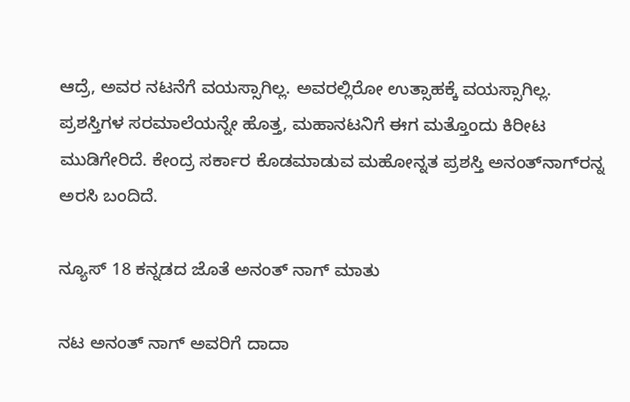ಆದ್ರೆ, ಅವರ ನಟನೆಗೆ ವಯಸ್ಸಾಗಿಲ್ಲ. ಅವರಲ್ಲಿರೋ ಉತ್ಸಾಹಕ್ಕೆ ವಯಸ್ಸಾಗಿಲ್ಲ. ಪ್ರಶಸ್ತಿಗಳ ಸರಮಾಲೆಯನ್ನೇ ಹೊತ್ತ, ಮಹಾನಟನಿಗೆ ಈಗ ಮತ್ತೊಂದು ಕಿರೀಟ ಮುಡಿಗೇರಿದೆ. ಕೇಂದ್ರ ಸರ್ಕಾರ ಕೊಡಮಾಡುವ ಮಹೋನ್ನತ ಪ್ರಶಸ್ತಿ ಅನಂತ್‌ನಾಗ್‌ರನ್ನ ಅರಸಿ ಬಂದಿದೆ.

ನ್ಯೂಸ್ 18 ಕನ್ನಡದ ಜೊತೆ ಅನಂತ್ ನಾಗ್ ಮಾತು

ನಟ ಅನಂತ್ ನಾಗ್ ಅವರಿಗೆ ದಾದಾ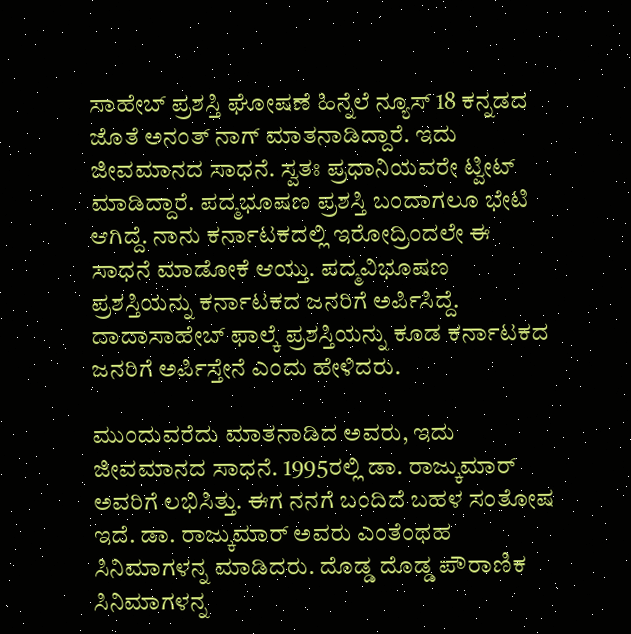ಸಾಹೇಬ್ ಪ್ರಶಸ್ತಿ ಘೋಷಣೆ ಹಿನ್ನೆಲೆ ನ್ಯೂಸ್ 18 ಕನ್ನಡದ ಜೊತೆ ಅನಂತ್ ನಾಗ್ ಮಾತನಾಡಿದ್ದಾರೆ. ಇದು ಜೀವಮಾನದ ಸಾಧನೆ. ಸ್ವತಃ ಪ್ರಧಾನಿಯವರೇ ಟ್ವೀಟ್ ಮಾಡಿದ್ದಾರೆ. ಪದ್ಮಭೂಷಣ ಪ್ರಶಸ್ತಿ ಬಂದಾಗಲೂ ಭೇಟಿ ಆಗಿದ್ದೆ. ನಾನು ಕರ್ನಾಟಕದಲ್ಲಿ ಇರೋದ್ರಿಂದಲೇ ಈ ಸಾಧನೆ ಮಾಡೋಕೆ ಆಯ್ತು. ಪದ್ಮವಿಭೂಷಣ ಪ್ರಶಸ್ತಿಯನ್ನು ಕರ್ನಾಟಕದ ಜನರಿಗೆ ಅರ್ಪಿಸಿದ್ದೆ. ದಾದಾಸಾಹೇಬ್ ಫಾಲ್ಕೆ ಪ್ರಶಸ್ತಿಯನ್ನು ಕೂಡ ಕರ್ನಾಟಕದ ಜನರಿಗೆ ಅರ್ಪಿಸ್ತೇನೆ ಎಂದು ಹೇಳಿದರು.

ಮುಂದುವರೆದು ಮಾತನಾಡಿದ ಅವರು, ಇದು ಜೀವಮಾನದ ಸಾಧನೆ. 1995ರಲ್ಲಿ ಡಾ. ರಾಜ್ಕುಮಾರ್ ಅವರಿಗೆ ಲಭಿಸಿತ್ತು. ಈಗ ನನಗೆ ಬಂದಿದೆ ಬಹಳ ಸಂತೋಷ ಇದೆ. ಡಾ. ರಾಜ್ಕುಮಾರ್ ಅವರು ಎಂತೆಂಥಹ ಸಿನಿಮಾಗಳನ್ನ ಮಾಡಿದರು. ದೊಡ್ಡ ದೊಡ್ಡ ಪೌರಾಣಿಕ ಸಿನಿಮಾಗಳನ್ನ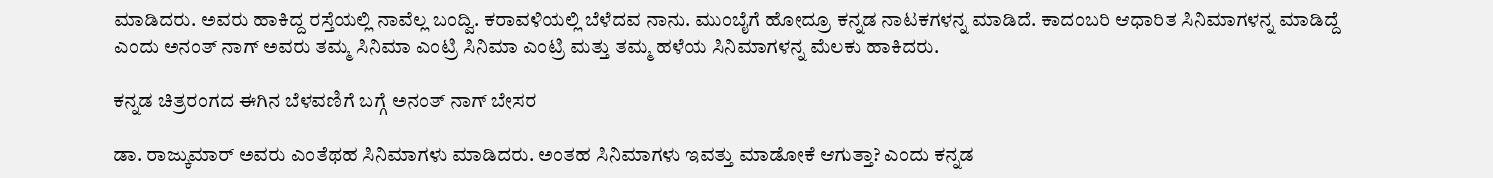ಮಾಡಿದರು. ಅವರು ಹಾಕಿದ್ದ ರಸ್ತೆಯಲ್ಲಿ ನಾವೆಲ್ಲ ಬಂದ್ವಿ. ಕರಾವಳಿಯಲ್ಲಿ ಬೆಳೆದವ ನಾನು. ಮುಂಬೈಗೆ ಹೋದ್ರೂ ಕನ್ನಡ ನಾಟಕಗಳನ್ನ ಮಾಡಿದೆ. ಕಾದಂಬರಿ ಆಧಾರಿತ ಸಿನಿಮಾಗಳನ್ನ ಮಾಡಿದ್ದೆ ಎಂದು ಅನಂತ್ ನಾಗ್ ಅವರು ತಮ್ಮ ಸಿನಿಮಾ ಎಂಟ್ರಿ ಸಿನಿಮಾ ಎಂಟ್ರಿ ಮತ್ತು ತಮ್ಮ ಹಳೆಯ ಸಿನಿಮಾಗಳನ್ನ‌ ಮೆಲಕು ಹಾಕಿದರು.

ಕನ್ನಡ ಚಿತ್ರರಂಗದ ಈಗಿನ ಬೆಳವಣಿಗೆ ಬಗ್ಗೆ ಅನಂತ್ ನಾಗ್ ಬೇಸರ

ಡಾ. ರಾಜ್ಕುಮಾರ್ ಅವರು ಎಂತೆಥಹ ಸಿನಿಮಾಗಳು ಮಾಡಿದರು. ಅಂತಹ ಸಿನಿಮಾಗಳು ಇವತ್ತು ಮಾಡೋಕೆ ಆಗುತ್ತಾ? ಎಂದು ಕನ್ನಡ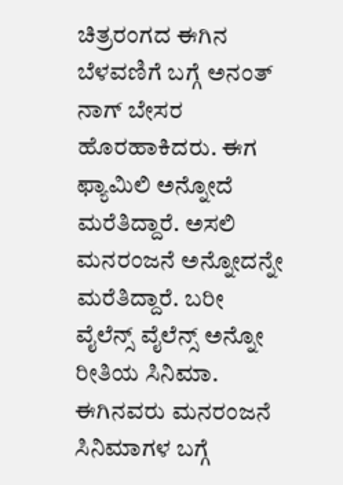ಚಿತ್ರರಂಗದ ಈಗಿನ ಬೆಳವಣಿಗೆ ಬಗ್ಗೆ ಅನಂತ್ ನಾಗ್ ಬೇಸರ ಹೊರಹಾಕಿದರು. ಈಗ ಫ್ಯಾಮಿಲಿ ಅನ್ನೋದೆ ಮರೆತಿದ್ದಾರೆ. ಅಸಲಿ ಮನರಂಜನೆ ಅನ್ನೋದನ್ನೇ ಮರೆತಿದ್ದಾರೆ. ಬರೀ ವೈಲೆನ್ಸ್ ವೈಲೆನ್ಸ್ ಅನ್ನೋ ರೀತಿಯ ಸಿನಿಮಾ. ಈಗಿನವರು ಮನರಂಜನೆ ಸಿನಿಮಾಗಳ ಬಗ್ಗೆ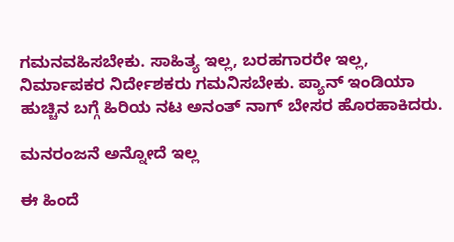ಗಮನವಹಿಸಬೇಕು. ಸಾಹಿತ್ಯ ಇಲ್ಲ, ಬರಹಗಾರರೇ ಇಲ್ಲ, ನಿರ್ಮಾಪಕರ ನಿರ್ದೇಶಕರು ಗಮನಿಸಬೇಕು. ಪ್ಯಾನ್ ಇಂಡಿಯಾ ಹುಚ್ಚಿನ ಬಗ್ಗೆ ಹಿರಿಯ ನಟ ಅನಂತ್ ನಾಗ್ ಬೇಸರ ಹೊರಹಾಕಿದರು.

ಮನರಂಜನೆ ಅನ್ನೋದೆ ಇಲ್ಲ

ಈ ಹಿಂದೆ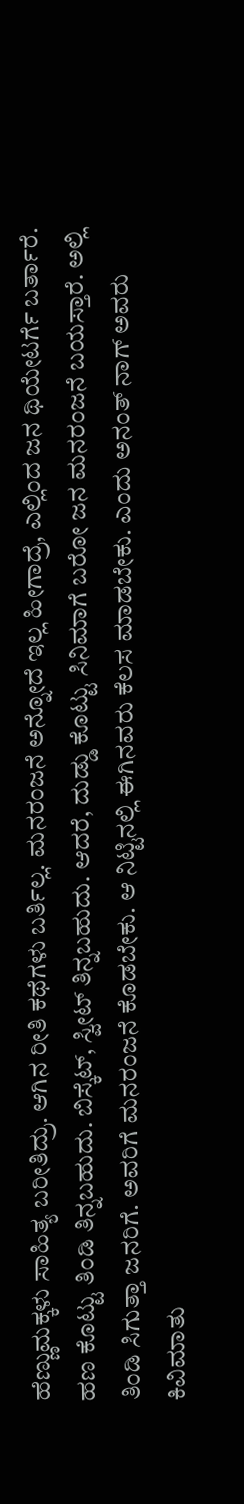ಹೆಣ್ಣುಮಕ್ಕಳು ಸಾಹಿತ್ಯ ಬರೀತಿದ್ರು. ಆಗಿನ ರೀತಿ ಕಥೆಗಳು ಬರ್ತಿಲ್ಲ. ಮನರಂಜನೆ ಅನ್ನೋದೆ ಇಲ್ಲ ಹೀಗಾದ್ರೆ, ಎಲ್ಲಿಂದ ಜನ ಥಿಯೇಟರ್ಗೆ ಬರ್ತಾರೆ. ಹಣ ಕೊಟ್ಟು ತಿಂಡಿ ತಿನ್ನಬಹುದು. ಬಿಸ್ಕೆಟ್, ಸ್ವೀಟ್ ತಿನ್ನಬಹುದು. ಆದರೆ, ದುಡ್ಡು ಕೊಟ್ಟು ಸಿನಿಮಾಗೆ ಬರೋ ಜನ ಮನರಂಜನೆ ಬಯಸ್ತಾರೆ. ಅಲ್ಲಿ ತಿಂಡಿ ಸಿಗುತ್ತಾ ಜನರಿಗೆ. ಅವರಿಗೆ ಮನರಂಜನೆ ಕೊಡಬೇಕು. ಆ ನಿಟ್ಟಿನಲ್ಲಿ ಈಗಿನವರು ಕೆಲಸ ಮಾಡಬೇಕು. ಎಂದು ಅನಂತ್ ನಾಗ್ ಅವರು ಕಿವಿಮಾತು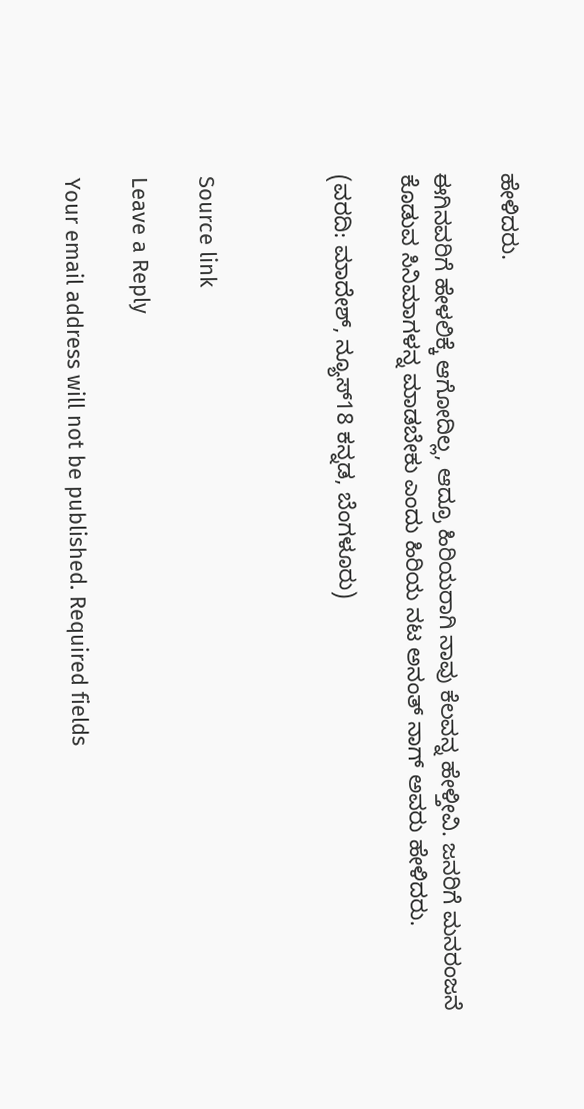ಹೇಳಿದರು.

ಈಗಿನವರಿಗೆ ಹೇಳಲಿಕ್ಕೆ ಆಗೋದಿಲ್ಲ, ಆದ್ರೂ ಹಿರಿಯರಾಗಿ ನಾವು ಕೆಲವನ್ನ ಹೇಳ್ತೀವಿ. ಜನರಿಗೆ ಮನರಂಜನೆ ಕೊಡುವ ಸಿನಿಮಾಗಳನ್ನ ಮಾಡಬೇಕು ಎಂದು ಹಿರಿಯ ನಟ ಅನಂತ್ ನಾಗ್ ಅವರು ಹೇಳಿದರು.

(ವರದಿ: ಮಾದೇಶ್, ನ್ಯೂಸ್18 ಕನ್ನಡ, ಬೆಂಗಳೂರು)



Source link

Leave a Reply

Your email address will not be published. Required fields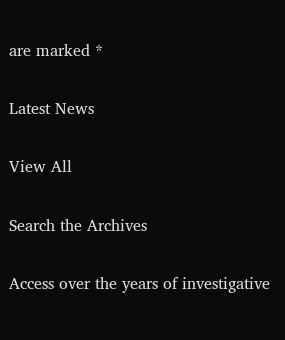are marked *

Latest News

View All

Search the Archives

Access over the years of investigative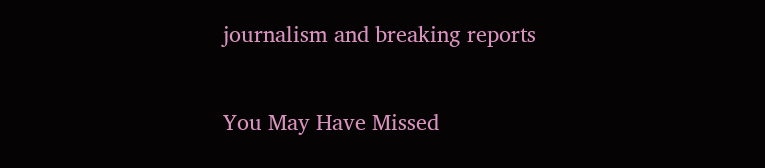journalism and breaking reports

You May Have Missed